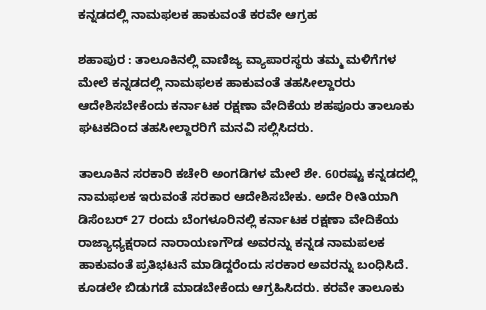ಕನ್ನಡದಲ್ಲಿ ನಾಮಫಲಕ ಹಾಕುವಂತೆ ಕರವೇ ಆಗ್ರಹ

ಶಹಾಪುರ : ತಾಲೂಕಿನಲ್ಲಿ ವಾಣಿಜ್ಯ ವ್ಯಾಪಾರಸ್ಥರು ತಮ್ಮ ಮಳಿಗೆಗಳ ಮೇಲೆ ಕನ್ನಡದಲ್ಲಿ ನಾಮಫಲಕ ಹಾಕುವಂತೆ ತಹಸೀಲ್ದಾರರು ಆದೇಶಿಸಬೇಕೆಂದು ಕರ್ನಾಟಕ ರಕ್ಷಣಾ ವೇದಿಕೆಯ ಶಹಪೂರು ತಾಲೂಕು ಘಟಕದಿಂದ ತಹಸೀಲ್ದಾರರಿಗೆ ಮನವಿ ಸಲ್ಲಿಸಿದರು.

ತಾಲೂಕಿನ ಸರಕಾರಿ ಕಚೇರಿ ಅಂಗಡಿಗಳ ಮೇಲೆ ಶೇ. 60ರಷ್ಟು ಕನ್ನಡದಲ್ಲಿ ನಾಮಫಲಕ ಇರುವಂತೆ ಸರಕಾರ ಆದೇಶಿಸಬೇಕು. ಅದೇ ರೀತಿಯಾಗಿ ಡಿಸೆಂಬರ್ 27 ರಂದು ಬೆಂಗಳೂರಿನಲ್ಲಿ ಕರ್ನಾಟಕ ರಕ್ಷಣಾ ವೇದಿಕೆಯ ರಾಜ್ಯಾಧ್ಯಕ್ಷರಾದ ನಾರಾಯಣಗೌಡ ಅವರನ್ನು ಕನ್ನಡ ನಾಮಪಲಕ ಹಾಕುವಂತೆ ಪ್ರತಿಭಟನೆ ಮಾಡಿದ್ದರೆಂದು ಸರಕಾರ ಅವರನ್ನು ಬಂಧಿಸಿದೆ. ಕೂಡಲೇ ಬಿಡುಗಡೆ ಮಾಡಬೇಕೆಂದು ಆಗ್ರಹಿಸಿದರು‌. ಕರವೇ ತಾಲೂಕು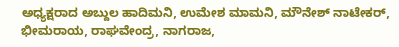ಅಧ್ಯಕ್ಷರಾದ ಅಬ್ದುಲ ಹಾದಿಮನಿ, ಉಮೇಶ ಮಾಮನಿ, ಮೌನೇಶ್ ನಾಟೇಕರ್, ಭೀಮರಾಯ, ರಾಘವೇಂದ್ರ, ನಾಗರಾಜ,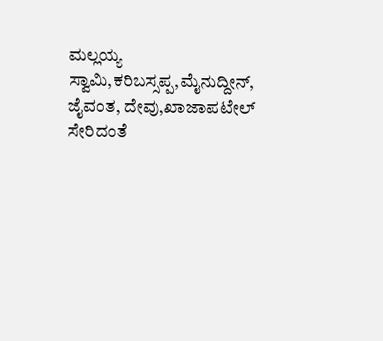ಮಲ್ಲಯ್ಯ ಸ್ವಾಮಿ,ಕರಿಬಸ್ಸಪ್ಪ,ಮೈನುದ್ದೀನ್, ಜೈವಂತ, ದೇವು,ಖಾಜಾಪಟೇಲ್ ಸೇರಿದಂತೆ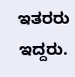ಇತರರು ಇದ್ದರು.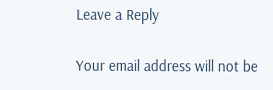Leave a Reply

Your email address will not be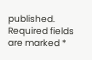published. Required fields are marked *